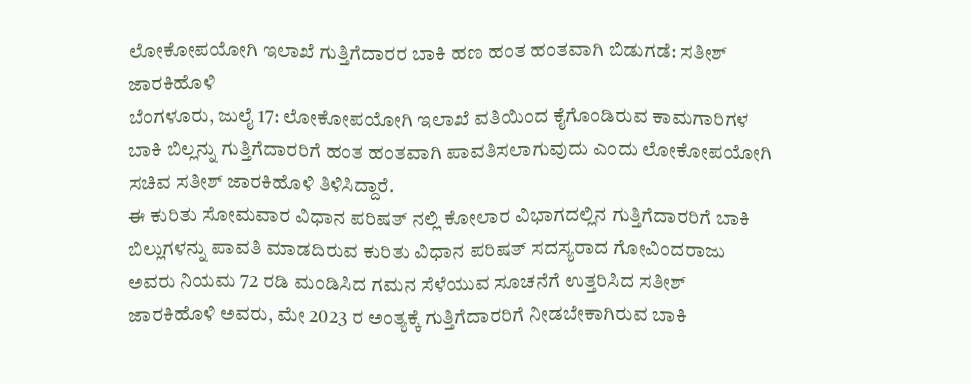ಲೋಕೋಪಯೋಗಿ ಇಲಾಖೆ ಗುತ್ತಿಗೆದಾರರ ಬಾಕಿ ಹಣ ಹಂತ ಹಂತವಾಗಿ ಬಿಡುಗಡೆ: ಸತೀಶ್ ಜಾರಕಿಹೊಳಿ
ಬೆಂಗಳೂರು, ಜುಲೈ 17: ಲೋಕೋಪಯೋಗಿ ಇಲಾಖೆ ವತಿಯಿಂದ ಕೈಗೊಂಡಿರುವ ಕಾಮಗಾರಿಗಳ ಬಾಕಿ ಬಿಲ್ಲನ್ನು ಗುತ್ತಿಗೆದಾರರಿಗೆ ಹಂತ ಹಂತವಾಗಿ ಪಾವತಿಸಲಾಗುವುದು ಎಂದು ಲೋಕೋಪಯೋಗಿ ಸಚಿವ ಸತೀಶ್ ಜಾರಕಿಹೊಳಿ ತಿಳಿಸಿದ್ದಾರೆ.
ಈ ಕುರಿತು ಸೋಮವಾರ ವಿಧಾನ ಪರಿಷತ್ ನಲ್ಲಿ ಕೋಲಾರ ವಿಭಾಗದಲ್ಲಿನ ಗುತ್ತಿಗೆದಾರರಿಗೆ ಬಾಕಿ ಬಿಲ್ಲುಗಳನ್ನು ಪಾವತಿ ಮಾಡದಿರುವ ಕುರಿತು ವಿಧಾನ ಪರಿಷತ್ ಸದಸ್ಯರಾದ ಗೋವಿಂದರಾಜು ಅವರು ನಿಯಮ 72 ರಡಿ ಮಂಡಿಸಿದ ಗಮನ ಸೆಳೆಯುವ ಸೂಚನೆಗೆ ಉತ್ತರಿಸಿದ ಸತೀಶ್ ಜಾರಕಿಹೊಳಿ ಅವರು, ಮೇ 2023 ರ ಅಂತ್ಯಕ್ಕೆ ಗುತ್ತಿಗೆದಾರರಿಗೆ ನೀಡಬೇಕಾಗಿರುವ ಬಾಕಿ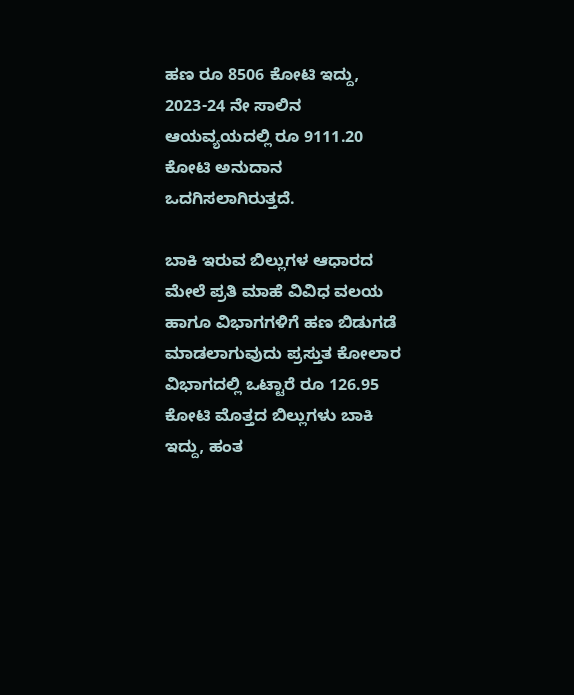ಹಣ ರೂ 8506 ಕೋಟಿ ಇದ್ದು, 2023-24 ನೇ ಸಾಲಿನ ಆಯವ್ಯಯದಲ್ಲಿ ರೂ 9111.20 ಕೋಟಿ ಅನುದಾನ ಒದಗಿಸಲಾಗಿರುತ್ತದೆ.

ಬಾಕಿ ಇರುವ ಬಿಲ್ಲುಗಳ ಆಧಾರದ ಮೇಲೆ ಪ್ರತಿ ಮಾಹೆ ವಿವಿಧ ವಲಯ ಹಾಗೂ ವಿಭಾಗಗಳಿಗೆ ಹಣ ಬಿಡುಗಡೆ ಮಾಡಲಾಗುವುದು ಪ್ರಸ್ತುತ ಕೋಲಾರ ವಿಭಾಗದಲ್ಲಿ ಒಟ್ಟಾರೆ ರೂ 126.95 ಕೋಟಿ ಮೊತ್ತದ ಬಿಲ್ಲುಗಳು ಬಾಕಿ ಇದ್ದು, ಹಂತ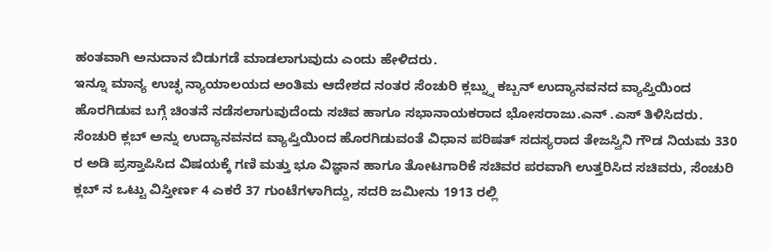ಹಂತವಾಗಿ ಅನುದಾನ ಬಿಡುಗಡೆ ಮಾಡಲಾಗುವುದು ಎಂದು ಹೇಳಿದರು.
ಇನ್ನೂ ಮಾನ್ಯ ಉಚ್ಛ ನ್ಯಾಯಾಲಯದ ಅಂತಿಮ ಆದೇಶದ ನಂತರ ಸೆಂಚುರಿ ಕ್ಲಬ್ನ್ನು ಕಬ್ಬನ್ ಉದ್ಯಾನವನದ ವ್ಯಾಪ್ತಿಯಿಂದ ಹೊರಗಿಡುವ ಬಗ್ಗೆ ಚಿಂತನೆ ನಡೆಸಲಾಗುವುದೆಂದು ಸಚಿವ ಹಾಗೂ ಸಭಾನಾಯಕರಾದ ಭೋಸರಾಜು.ಎನ್ .ಎಸ್ ತಿಳಿಸಿದರು.
ಸೆಂಚುರಿ ಕ್ಲಬ್ ಅನ್ನು ಉದ್ಯಾನವನದ ವ್ಯಾಪ್ತಿಯಿಂದ ಹೊರಗಿಡುವಂತೆ ವಿಧಾನ ಪರಿಷತ್ ಸದಸ್ಯರಾದ ತೇಜಸ್ವಿನಿ ಗೌಡ ನಿಯಮ 330 ರ ಅಡಿ ಪ್ರಸ್ತಾಪಿಸಿದ ವಿಷಯಕ್ಕೆ ಗಣಿ ಮತ್ತು ಭೂ ವಿಜ್ಞಾನ ಹಾಗೂ ತೋಟಗಾರಿಕೆ ಸಚಿವರ ಪರವಾಗಿ ಉತ್ತರಿಸಿದ ಸಚಿವರು, ಸೆಂಚುರಿ ಕ್ಲಬ್ ನ ಒಟ್ಟು ವಿಸ್ತೀರ್ಣ 4 ಎಕರೆ 37 ಗುಂಟೆಗಳಾಗಿದ್ದು, ಸದರಿ ಜಮೀನು 1913 ರಲ್ಲಿ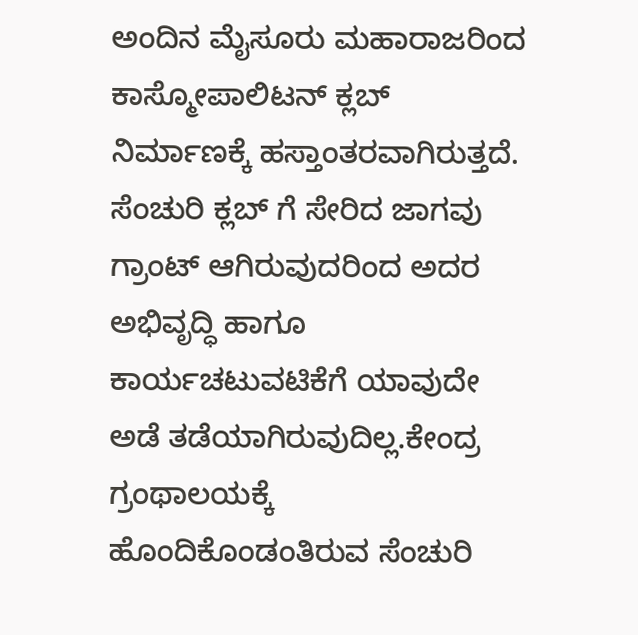ಅಂದಿನ ಮೈಸೂರು ಮಹಾರಾಜರಿಂದ ಕಾಸ್ಮೋಪಾಲಿಟನ್ ಕ್ಲಬ್ ನಿರ್ಮಾಣಕ್ಕೆ ಹಸ್ತಾಂತರವಾಗಿರುತ್ತದೆ.
ಸೆಂಚುರಿ ಕ್ಲಬ್ ಗೆ ಸೇರಿದ ಜಾಗವು ಗ್ರಾಂಟ್ ಆಗಿರುವುದರಿಂದ ಅದರ ಅಭಿವೃದ್ಧಿ ಹಾಗೂ ಕಾರ್ಯಚಟುವಟಿಕೆಗೆ ಯಾವುದೇ ಅಡೆ ತಡೆಯಾಗಿರುವುದಿಲ್ಲ.ಕೇಂದ್ರ ಗ್ರಂಥಾಲಯಕ್ಕೆ ಹೊಂದಿಕೊಂಡಂತಿರುವ ಸೆಂಚುರಿ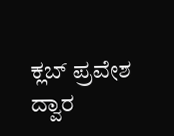ಕ್ಲಬ್ ಪ್ರವೇಶ ದ್ವಾರ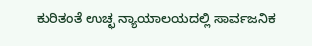ಕುರಿತಂತೆ ಉಚ್ಛ ನ್ಯಾಯಾಲಯದಲ್ಲಿ ಸಾರ್ವಜನಿಕ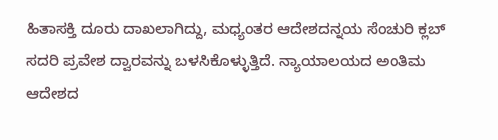ಹಿತಾಸಕ್ತಿ ದೂರು ದಾಖಲಾಗಿದ್ದು, ಮಧ್ಯಂತರ ಆದೇಶದನ್ನಯ ಸೆಂಚುರಿ ಕ್ಲಬ್ ಸದರಿ ಪ್ರವೇಶ ದ್ವಾರವನ್ನು ಬಳಸಿಕೊಳ್ಳುತ್ತಿದೆ. ನ್ಯಾಯಾಲಯದ ಅಂತಿಮ ಆದೇಶದ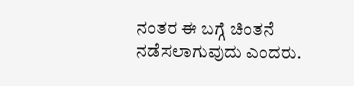ನಂತರ ಈ ಬಗ್ಗೆ ಚಿಂತನೆ ನಡೆಸಲಾಗುವುದು ಎಂದರು.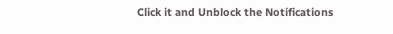Click it and Unblock the Notifications